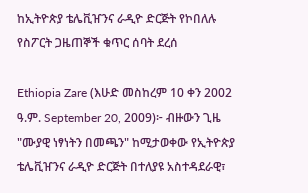ከኢትዮጵያ ቴሌቪዠንና ራዲዮ ድርጅት የኮበለሉ የስፖርት ጋዜጠኞች ቁጥር ሰባት ደረሰ

Ethiopia Zare (እሁድ መስከረም 10 ቀን 2002 ዓ.ም. September 20, 2009)፦ ብዙውን ጊዜ "ሙያዊ ነፃነትን በመጫን" ከሚታወቀው የኢትዮጵያ ቴሌቪዠንና ራዲዮ ድርጅት በተለያዩ አስተዳደራዊ፣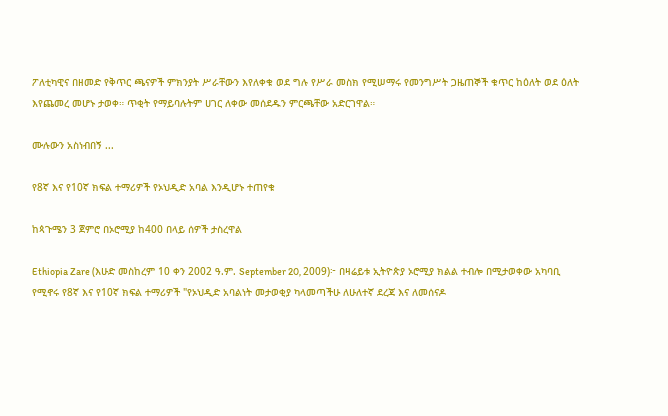ፖለቲካዊና በዘመድ የቅጥር ጫናዎች ምክንያት ሥራቸውን እየለቀቁ ወደ ግሉ የሥራ መስክ የሚሠማሩ የመንግሥት ጋዜጠኞች ቁጥር ከዕለት ወደ ዕለት እየጨመረ መሆኑ ታወቀ። ጥቂት የማይባሉትም ሀገር ለቀው መሰደዱን ምርጫቸው አድርገዋል።

ሙሉውን አስነብበኝ ...

የ8ኛ እና የ10ኛ ክፍል ተማሪዎች የኦህዲድ አባል እንዲሆኑ ተጠየቁ

ከጳጉሜን 3 ጀምሮ በኦሮሚያ ከ400 በላይ ሰዎች ታስረዋል

Ethiopia Zare (እሁድ መስከረም 10 ቀን 2002 ዓ.ም. September 20, 2009)፦ በዛሬይቱ ኢትዮጵያ ኦሮሚያ ክልል ተብሎ በሚታወቀው አካባቢ የሚኖሩ የ8ኛ እና የ10ኛ ክፍል ተማሪዎች "የኦህዲድ አባልነት መታወቂያ ካላመጣችሁ ለሁለተኛ ደረጃ እና ለመሰናዶ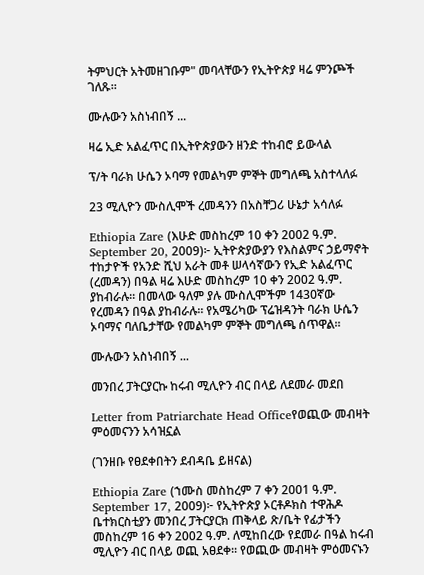ትምህርት አትመዘገቡም" መባላቸውን የኢትዮጵያ ዛሬ ምንጮች ገለጹ።

ሙሉውን አስነብበኝ ...

ዛሬ ኢድ አልፈጥር በኢትዮጵያውን ዘንድ ተከብሮ ይውላል

ፕ/ት ባራክ ሁሴን ኦባማ የመልካም ምኞት መግለጫ አስተላለፉ

23 ሚሊዮን ሙስሊሞች ረመዳንን በአስቸጋሪ ሁኔታ አሳለፉ

Ethiopia Zare (እሁድ መስከረም 10 ቀን 2002 ዓ.ም. September 20, 2009)፦ ኢትዮጵያውያን የእስልምና ኃይማኖት ተከታዮች የአንድ ሺህ አራት መቶ ሠላሳኛውን የኢድ አልፈጥር (ረመዳን) በዓል ዛሬ እሁድ መስከረም 10 ቀን 2002 ዓ.ም. ያከብራሉ። በመላው ዓለም ያሉ ሙስሊሞችም 1430ኛው የረመዳን በዓል ያከብራሉ። የአሜሪካው ፕሬዝዳንት ባራክ ሁሴን ኦባማና ባለቤታቸው የመልካም ምኞት መግለጫ ሰጥዋል።

ሙሉውን አስነብበኝ ...

መንበረ ፓትርያርኩ ከሩብ ሚሊዮን ብር በላይ ለደመራ መደበ

Letter from Patriarchate Head Officeየወጪው መብዛት ምዕመናንን አሳዝኗል

(ገንዘቡ የፀደቀበትን ደብዳቤ ይዘናል)

Ethiopia Zare (ኀሙስ መስከረም 7 ቀን 2001 ዓ.ም. September 17, 2009)፦ የኢትዮጵያ ኦርቶዶክስ ተዋሕዶ ቤተክርስቲያን መንበረ ፓትርያርክ ጠቅላይ ጽ/ቤት የፊታችን መስከረም 16 ቀን 2002 ዓ.ም. ለሚከበረው የደመራ በዓል ከሩብ ሚሊዮን ብር በላይ ወጪ አፀደቀ። የወጪው መብዛት ምዕመናኑን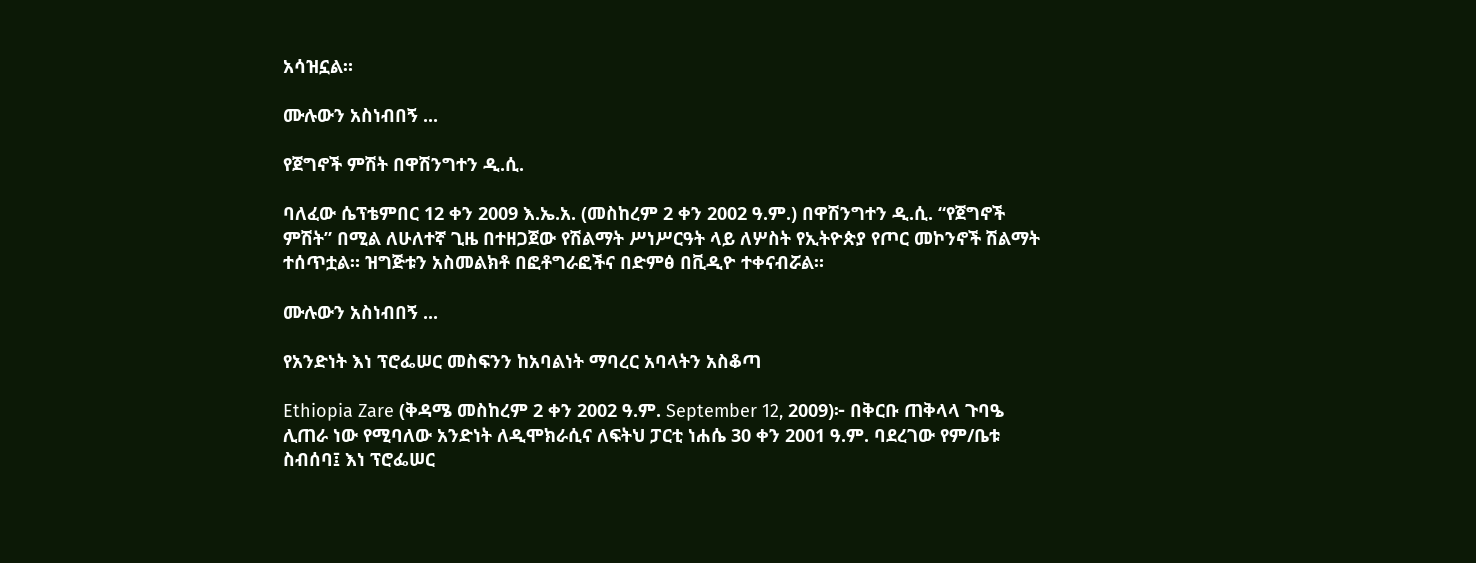አሳዝኗል።

ሙሉውን አስነብበኝ ...

የጀግኖች ምሽት በዋሽንግተን ዲ.ሲ.

ባለፈው ሴፕቴምበር 12 ቀን 2009 እ.ኤ.አ. (መስከረም 2 ቀን 2002 ዓ.ም.) በዋሽንግተን ዲ.ሲ. “የጀግኖች ምሽት” በሚል ለሁለተኛ ጊዜ በተዘጋጀው የሽልማት ሥነሥርዓት ላይ ለሦስት የኢትዮጵያ የጦር መኮንኖች ሽልማት ተሰጥቷል። ዝግጅቱን አስመልክቶ በፎቶግራፎችና በድምፅ በቪዲዮ ተቀናብሯል።

ሙሉውን አስነብበኝ ...

የአንድነት እነ ፕሮፌሠር መስፍንን ከአባልነት ማባረር አባላትን አስቆጣ

Ethiopia Zare (ቅዳሜ መስከረም 2 ቀን 2002 ዓ.ም. September 12, 2009)፦ በቅርቡ ጠቅላላ ጉባዔ ሊጠራ ነው የሚባለው አንድነት ለዲሞክራሲና ለፍትህ ፓርቲ ነሐሴ 30 ቀን 2001 ዓ.ም. ባደረገው የም/ቤቱ ስብሰባ፤ እነ ፕሮፌሠር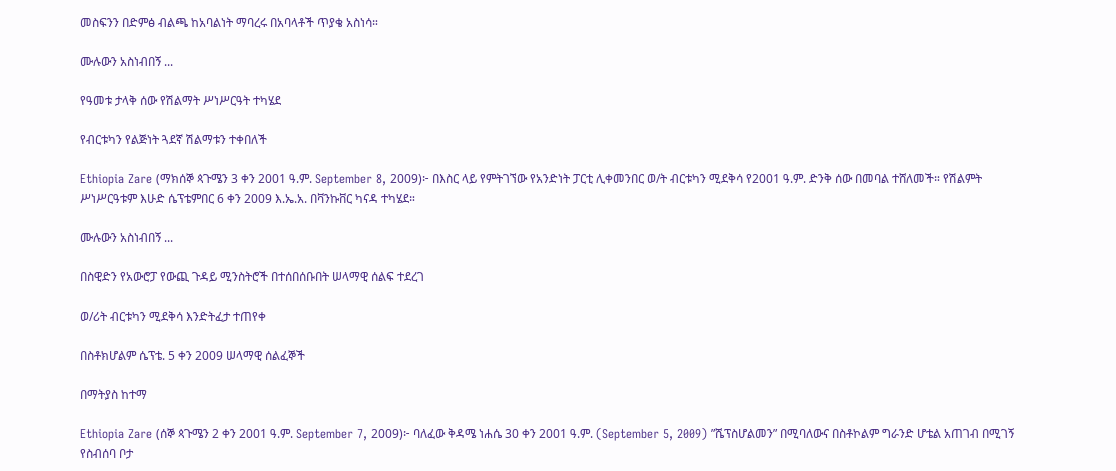መስፍንን በድምፅ ብልጫ ከአባልነት ማባረሩ በአባላቶች ጥያቄ አስነሳ።

ሙሉውን አስነብበኝ ...

የዓመቱ ታላቅ ሰው የሽልማት ሥነሥርዓት ተካሄደ

የብርቱካን የልጅነት ጓደኛ ሽልማቱን ተቀበለች

Ethiopia Zare (ማክሰኞ ጳጉሜን 3 ቀን 2001 ዓ.ም. September 8, 2009)፦ በእስር ላይ የምትገኘው የአንድነት ፓርቲ ሊቀመንበር ወ/ት ብርቱካን ሚደቅሳ የ2001 ዓ.ም. ድንቅ ሰው በመባል ተሸለመች። የሽልምት ሥነሥርዓቱም እሁድ ሴፕቴምበር 6 ቀን 2009 እ.ኤ.አ. በቫንኩቨር ካናዳ ተካሄደ።

ሙሉውን አስነብበኝ ...

በስዊድን የአውሮፓ የውጪ ጉዳይ ሚንስትሮች በተሰበሰቡበት ሠላማዊ ሰልፍ ተደረገ

ወ/ሪት ብርቱካን ሚደቅሳ እንድትፈታ ተጠየቀ

በስቶክሆልም ሴፕቴ. 5 ቀን 2009 ሠላማዊ ሰልፈኞች

በማትያስ ከተማ

Ethiopia Zare (ሰኞ ጳጉሜን 2 ቀን 2001 ዓ.ም. September 7, 2009)፦ ባለፈው ቅዳሜ ነሐሴ 30 ቀን 2001 ዓ.ም. (September 5, 2009) ”ሼፕስሆልመን” በሚባለውና በስቶኮልም ግራንድ ሆቴል አጠገብ በሚገኝ የስብሰባ ቦታ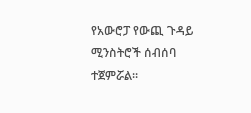የአውሮፓ የውጪ ጉዳይ ሚንስትሮች ሰብሰባ ተጀምሯል።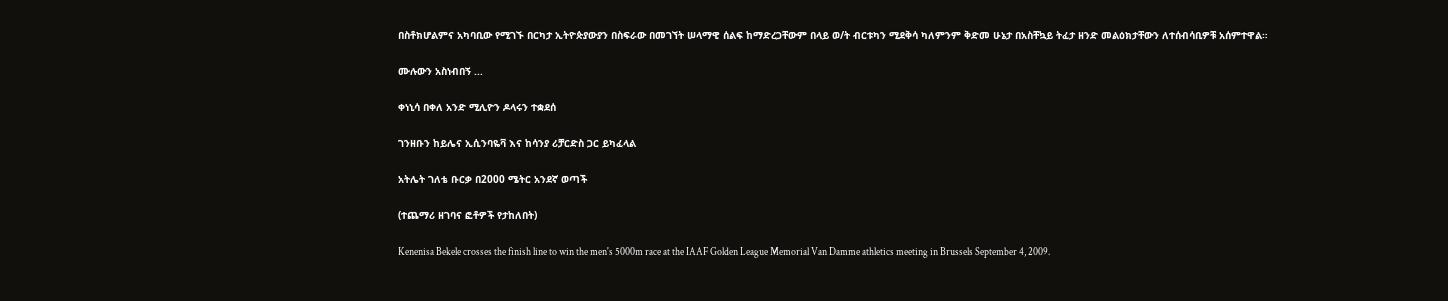በስቶክሆልምና አካባቢው የሚገኙ በርካታ ኢትዮጵያውያን በስፍራው በመገኘት ሠላማዊ ሰልፍ ከማድረጋቸውም በላይ ወ/ት ብርቱካን ሚደቅሳ ካለምንም ቅድመ ሁኔታ በአስቸኳይ ትፈታ ዘንድ መልዕክታቸውን ለተሰብሳቢዎቹ አሰምተዋል።

ሙሉውን አስነብበኝ ...

ቀነኒሳ በቀለ አንድ ሚሊዮን ዶላሩን ተቋደሰ

ገንዘቡን ከይሌና ኢሲንባዬቫ እና ከሳንያ ሪቻርድስ ጋር ይካፈላል

አትሌት ገለቴ ቡርቃ በ2000 ሜትር አንደኛ ወጣች

(ተጨማሪ ዘገባና ፎቶዎች የታከለበት)

Kenenisa Bekele crosses the finish line to win the men's 5000m race at the IAAF Golden League Memorial Van Damme athletics meeting in Brussels September 4, 2009.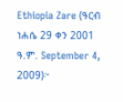Ethiopia Zare (ዓርብ ነሐሴ 29 ቀን 2001 ዓ.ም. September 4, 2009)፦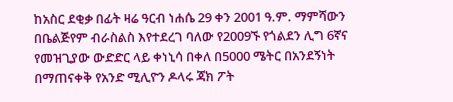ከአስር ደቂቃ በፊት ዛሬ ዓርብ ነሐሴ 29 ቀን 2001 ዓ.ም. ማምሻውን በቤልጅየም ብራስልስ እየተደረገ ባለው የ2009ኙ የጎልደን ሊግ 6ኛና የመዝጊያው ውድድር ላይ ቀነኒሳ በቀለ በ5000 ሜትር በአንደኝነት በማጠናቀቅ የአንድ ሚሊዮን ዶላሩ ጃክ ፖት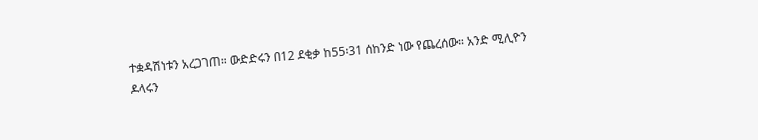ተቋዳሽነቱን አረጋገጠ። ውድድሩን በ12 ደቂቃ ከ55፡31 ሰከንድ ነው የጨረሰው። አንድ ሚሊዮን ዶላሩን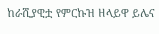ከራሺያዊቷ የምርኩዝ ዘላይዋ ይሌና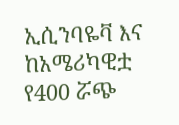ኢሲንባዬቫ እና ከአሜሪካዊቷ የ400 ሯጭ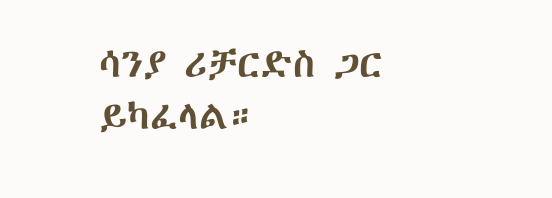ሳንያ ሪቻርድስ ጋር ይካፈላል።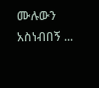ሙሉውን አስነብበኝ ...